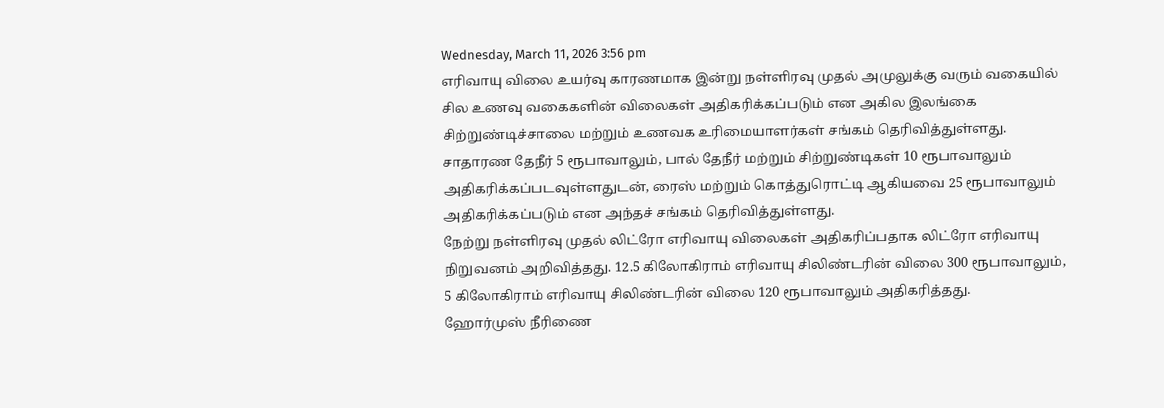Wednesday, March 11, 2026 3:56 pm
எரிவாயு விலை உயர்வு காரணமாக இன்று நள்ளிரவு முதல் அமுலுக்கு வரும் வகையில் சில உணவு வகைகளின் விலைகள் அதிகரிக்கப்படும் என அகில இலங்கை சிற்றுண்டிச்சாலை மற்றும் உணவக உரிமையாளர்கள் சங்கம் தெரிவித்துள்ளது.
சாதாரண தேநீர் 5 ரூபாவாலும், பால் தேநீர் மற்றும் சிற்றுண்டிகள் 10 ரூபாவாலும் அதிகரிக்கப்படவுள்ளதுடன், ரைஸ் மற்றும் கொத்துரொட்டி ஆகியவை 25 ரூபாவாலும் அதிகரிக்கப்படும் என அந்தச் சங்கம் தெரிவித்துள்ளது.
நேற்று நள்ளிரவு முதல் லிட்ரோ எரிவாயு விலைகள் அதிகரிப்பதாக லிட்ரோ எரிவாயு நிறுவனம் அறிவித்தது. 12.5 கிலோகிராம் எரிவாயு சிலிண்டரின் விலை 300 ரூபாவாலும், 5 கிலோகிராம் எரிவாயு சிலிண்டரின் விலை 120 ரூபாவாலும் அதிகரித்தது.
ஹோர்முஸ் நீரிணை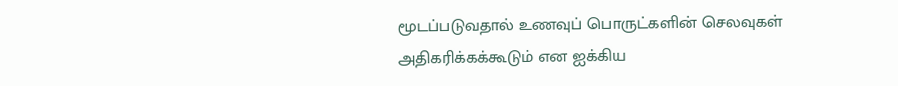மூடப்படுவதால் உணவுப் பொருட்களின் செலவுகள் அதிகரிக்கக்கூடும் என ஐக்கிய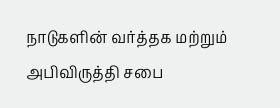நாடுகளின் வர்த்தக மற்றும் அபிவிருத்தி சபை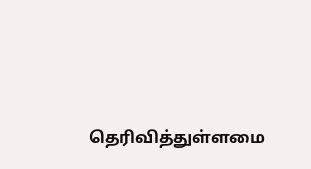தெரிவித்துள்ளமை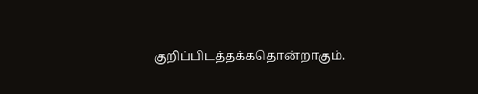குறிப்பிடத்தக்கதொன்றாகும்.